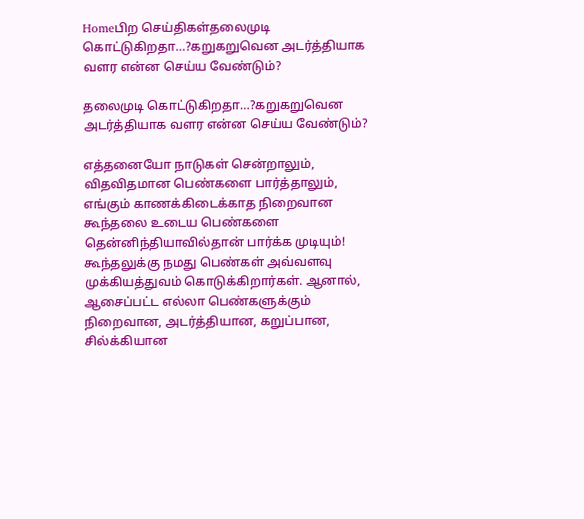Homeபிற செய்திகள்தலைமுடி கொட்டுகிறதா…?கறுகறுவென அடர்த்தியாக வளர என்ன செய்ய வேண்டும்?

தலைமுடி கொட்டுகிறதா…?கறுகறுவென அடர்த்தியாக வளர என்ன செய்ய வேண்டும்?

எத்தனையோ நாடுகள் சென்றாலும், விதவிதமான பெண்களை பார்த்தாலும், எங்கும் காணக்கிடைக்காத நிறைவான கூந்தலை உடைய பெண்களை தென்னிந்தியாவில்தான் பார்க்க முடியும்! கூந்தலுக்கு நமது பெண்கள் அவ்வளவு முக்கியத்துவம் கொடுக்கிறார்கள். ஆனால், ஆசைப்பட்ட எல்லா பெண்களுக்கும் நிறைவான, அடர்த்தியான, கறுப்பான, சில்க்கியான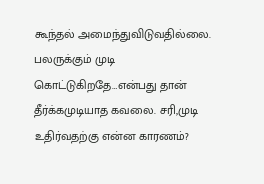கூந்தல் அமைந்துவிடுவதில்லை.
பலருக்கும் முடி கொட்டுகிறதே…என்பது தான் தீர்க்கமுடியாத கவலை. சரி,முடி உதிர்வதற்கு என்ன காரணம்?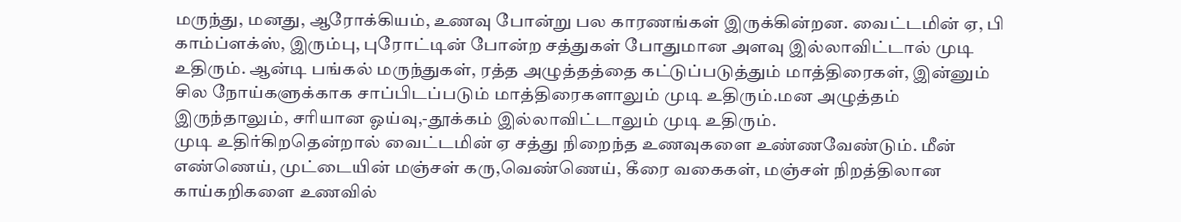மருந்து, மனது, ஆரோக்கியம், உணவு போன்று பல காரணங்கள் இருக்கின்றன. வைட்டமின் ஏ, பி காம்ப்ளக்ஸ், இரும்பு, புரோட்டின் போன்ற சத்துகள் போதுமான அளவு இல்லாவிட்டால் முடி உதிரும். ஆன்டி பங்கல் மருந்துகள், ரத்த அழுத்தத்தை கட்டுப்படுத்தும் மாத்திரைகள், இன்னும் சில நோய்களுக்காக சாப்பிடப்படும் மாத்திரைகளாலும் முடி உதிரும்.மன அழுத்தம் இருந்தாலும், சரியான ஓய்வு,-தூக்கம் இல்லாவிட்டாலும் முடி உதிரும்.
முடி உதிர்கிறதென்றால் வைட்டமின் ஏ சத்து நிறைந்த உணவுகளை உண்ணவேண்டும். மீன் எண்ணெய், முட்டையின் மஞ்சள் கரு,வெண்ணெய், கீரை வகைகள், மஞ்சள் நிறத்திலான காய்கறிகளை உணவில்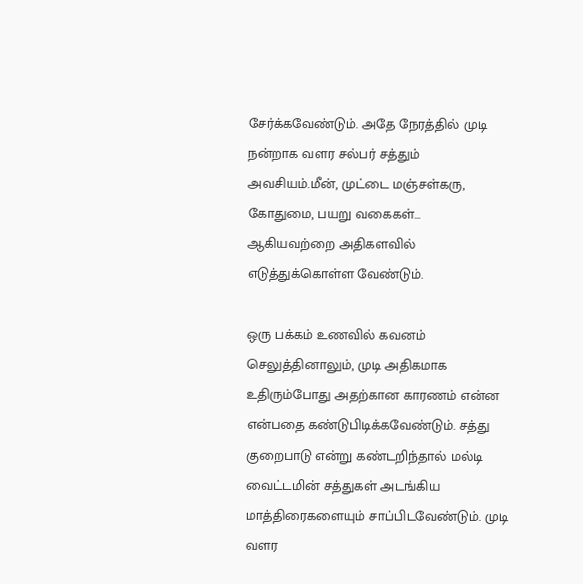சேர்க்கவேண்டும். அதே நேரத்தில் முடி நன்றாக வளர சல்பர் சத்தும் அவசியம்.மீன், முட்டை மஞ்சள்கரு, கோதுமை, பயறு வகைகள்… ஆகியவற்றை அதிகளவில் எடுத்துக்கொள்ள வேண்டும்.

ஒரு பக்கம் உணவில் கவனம் செலுத்தினாலும், முடி அதிகமாக உதிரும்போது அதற்கான காரணம் என்ன என்பதை கண்டுபிடிக்கவேண்டும். சத்து குறைபாடு என்று கண்டறிந்தால் மல்டி வைட்டமின் சத்துகள் அடங்கிய மாத்திரைகளையும் சாப்பிடவேண்டும். முடி வளர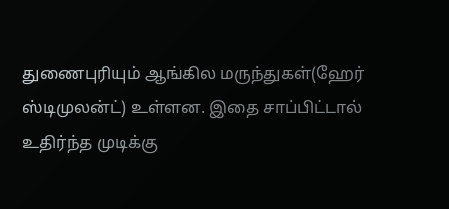துணைபுரியும் ஆங்கில மருந்துகள்(ஹேர் ஸ்டிமுலன்ட்) உள்ளன. இதை சாப்பிட்டால் உதிர்ந்த முடிக்கு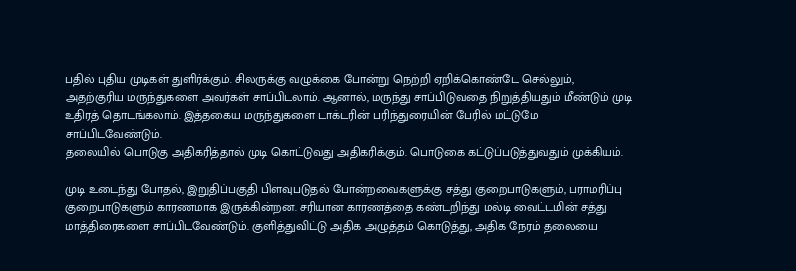பதில் புதிய முடிகள் துளிர்க்கும். சிலருக்கு வழுக்கை போன்று நெற்றி ஏறிக்கொண்டே செல்லும், அதற்குரிய மருந்துகளை அவர்கள் சாப்பிடலாம். ஆனால், மருந்து சாப்பிடுவதை நிறுத்தியதும் மீண்டும் முடி உதிரத் தொடங்கலாம். இத்தகைய மருந்துகளை டாக்டரின் பரிந்துரையின் பேரில் மட்டுமே சாப்பிடவேண்டும்.
தலையில் பொடுகு அதிகரித்தால் முடி கொட்டுவது அதிகரிக்கும். பொடுகை கட்டுப்படுத்துவதும் முக்கியம்.

முடி உடைந்து போதல், இறுதிப்பகுதி பிளவுபடுதல் போன்றவைகளுக்கு சத்து குறைபாடுகளும், பராமரிப்பு குறைபாடுகளும் காரணமாக இருக்கின்றன. சரியான காரணத்தை கண்டறிந்து மல்டி வைட்டமின் சத்து மாத்திரைகளை சாப்பிடவேண்டும். குளித்துவிட்டு அதிக அழுத்தம் கொடுத்து, அதிக நேரம் தலையை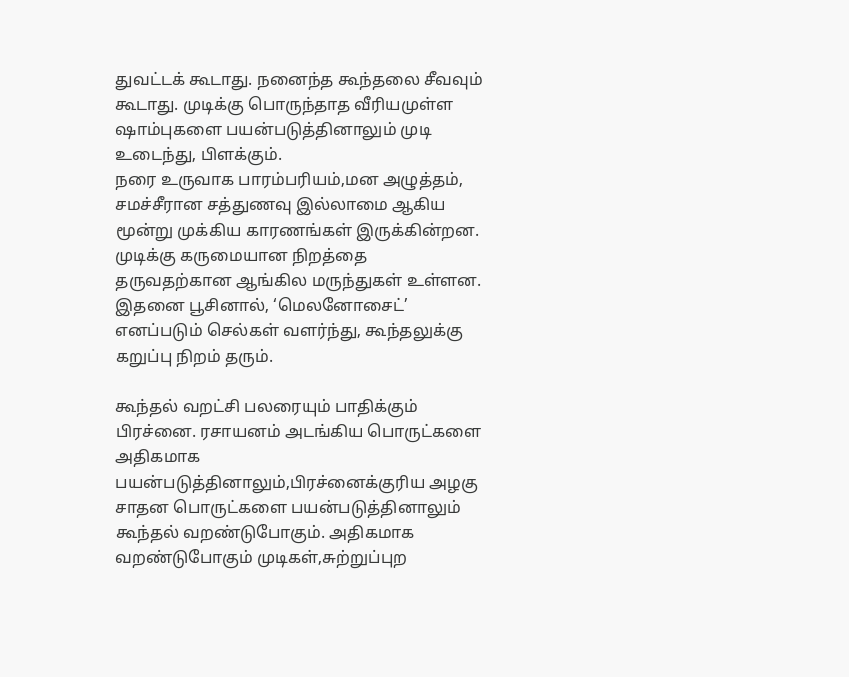துவட்டக் கூடாது. நனைந்த கூந்தலை சீவவும் கூடாது. முடிக்கு பொருந்தாத வீரியமுள்ள ஷாம்புகளை பயன்படுத்தினாலும் முடி உடைந்து, பிளக்கும்.
நரை உருவாக பாரம்பரியம்,மன அழுத்தம், சமச்சீரான சத்துணவு இல்லாமை ஆகிய மூன்று முக்கிய காரணங்கள் இருக்கின்றன. முடிக்கு கருமையான நிறத்தை தருவதற்கான ஆங்கில மருந்துகள் உள்ளன. இதனை பூசினால், ‘மெலனோசைட்’ எனப்படும் செல்கள் வளர்ந்து, கூந்தலுக்கு கறுப்பு நிறம் தரும்.

கூந்தல் வறட்சி பலரையும் பாதிக்கும் பிரச்னை. ரசாயனம் அடங்கிய பொருட்களை அதிகமாக பயன்படுத்தினாலும்,பிரச்னைக்குரிய அழகு சாதன பொருட்களை பயன்படுத்தினாலும் கூந்தல் வறண்டுபோகும். அதிகமாக வறண்டுபோகும் முடிகள்,சுற்றுப்புற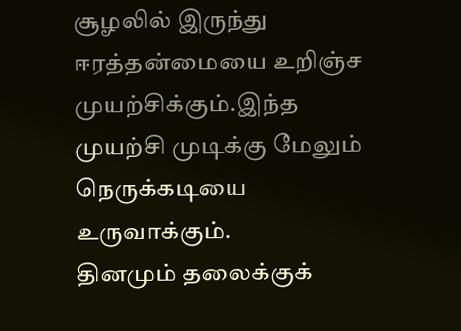சூழலில் இருந்து ஈரத்தன்மையை உறிஞ்ச முயற்சிக்கும்.இந்த முயற்சி முடிக்கு மேலும் நெருக்கடியை உருவாக்கும்.
தினமும் தலைக்குக்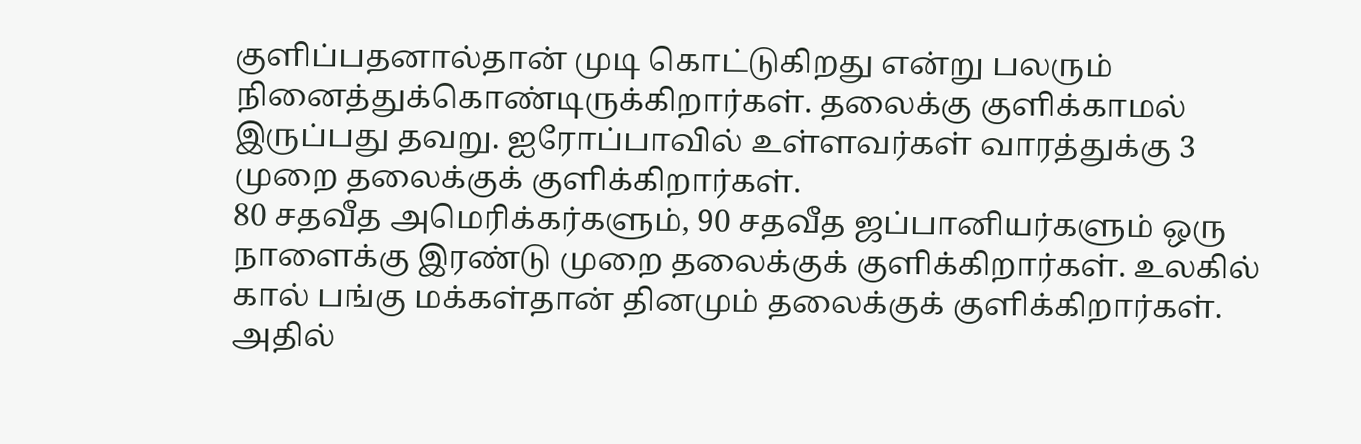குளிப்பதனால்தான் முடி கொட்டுகிறது என்று பலரும் நினைத்துக்கொண்டிருக்கிறார்கள். தலைக்கு குளிக்காமல் இருப்பது தவறு. ஐரோப்பாவில் உள்ளவர்கள் வாரத்துக்கு 3 முறை தலைக்குக் குளிக்கிறார்கள்.
80 சதவீத அமெரிக்கர்களும், 90 சதவீத ஜப்பானியர்களும் ஒரு நாளைக்கு இரண்டு முறை தலைக்குக் குளிக்கிறார்கள். உலகில் கால் பங்கு மக்கள்தான் தினமும் தலைக்குக் குளிக்கிறார்கள். அதில்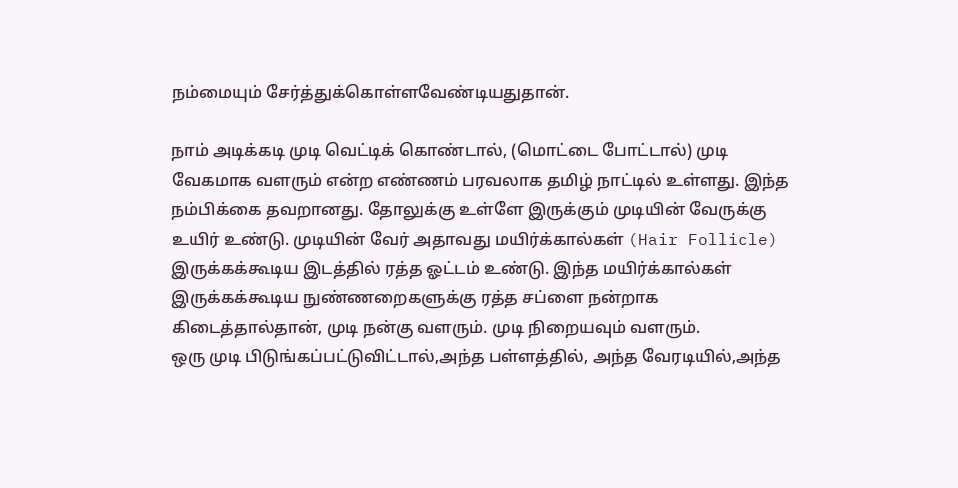நம்மையும் சேர்த்துக்கொள்ளவேண்டியதுதான்.

நாம் அடிக்கடி முடி வெட்டிக் கொண்டால், (மொட்டை போட்டால்) முடி வேகமாக வளரும் என்ற எண்ணம் பரவலாக தமிழ் நாட்டில் உள்ளது. இந்த நம்பிக்கை தவறானது. தோலுக்கு உள்ளே இருக்கும் முடியின் வேருக்கு உயிர் உண்டு. முடியின் வேர் அதாவது மயிர்க்கால்கள் (Hair Follicle) இருக்கக்கூடிய இடத்தில் ரத்த ஓட்டம் உண்டு. இந்த மயிர்க்கால்கள் இருக்கக்கூடிய நுண்ணறைகளுக்கு ரத்த சப்ளை நன்றாக கிடைத்தால்தான், முடி நன்கு வளரும். முடி நிறையவும் வளரும்.
ஒரு முடி பிடுங்கப்பட்டுவிட்டால்,அந்த பள்ளத்தில், அந்த வேரடியில்,அந்த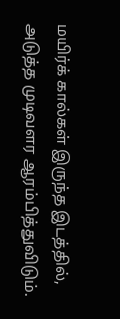மயிர்க் கால்கள் இருந்த இடத்தில், அடுத்த முடிவளர ஆரம்பித்துவிடும்.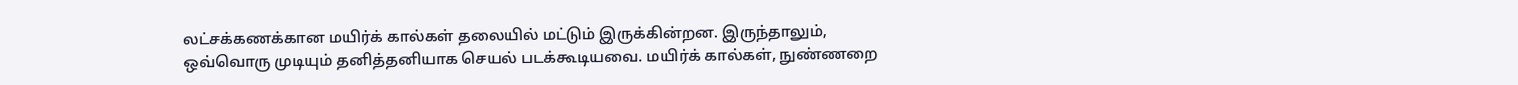லட்சக்கணக்கான மயிர்க் கால்கள் தலையில் மட்டும் இருக்கின்றன. இருந்தாலும், ஒவ்வொரு முடியும் தனித்தனியாக செயல் படக்கூடியவை. மயிர்க் கால்கள், நுண்ணறை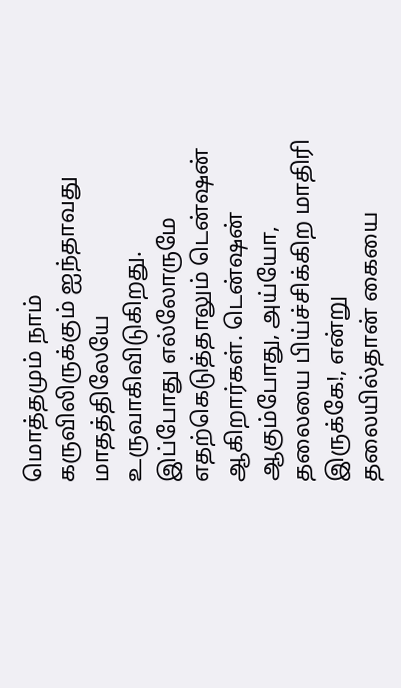மொத்தமும் நாம் கருவிலிருக்கும் ஐந்தாவது மாதத்திலேயே உருவாகிவிடுகிறது.
இப்போது எல்லோருமே எதற்கெடுத்தாலும் டென்ஷன் ஆகிறார்கள். டென்ஷன் ஆகும்போது, அய்யோ, தலையை பிய்ச்சிக்கிற மாதிரி இருக்கே!, என்று தலையில்தான் கையை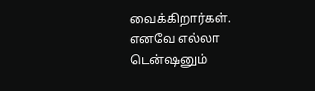வைக்கிறார்கள். எனவே எல்லா டென்ஷனும்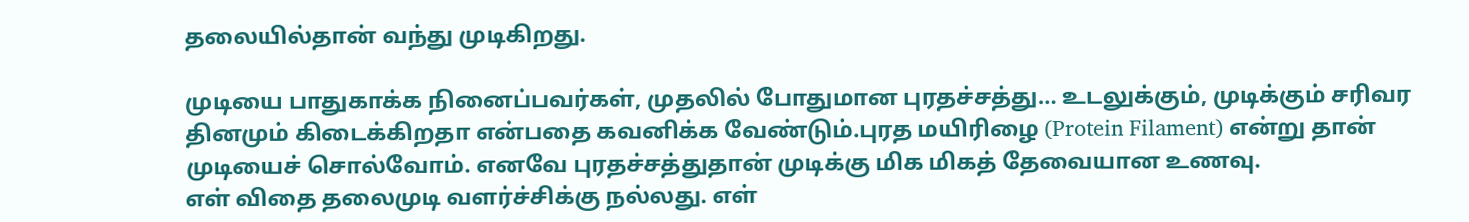தலையில்தான் வந்து முடிகிறது.

முடியை பாதுகாக்க நினைப்பவர்கள், முதலில் போதுமான புரதச்சத்து… உடலுக்கும், முடிக்கும் சரிவர தினமும் கிடைக்கிறதா என்பதை கவனிக்க வேண்டும்.புரத மயிரிழை (Protein Filament) என்று தான் முடியைச் சொல்வோம். எனவே புரதச்சத்துதான் முடிக்கு மிக மிகத் தேவையான உணவு.
எள் விதை தலைமுடி வளர்ச்சிக்கு நல்லது. எள்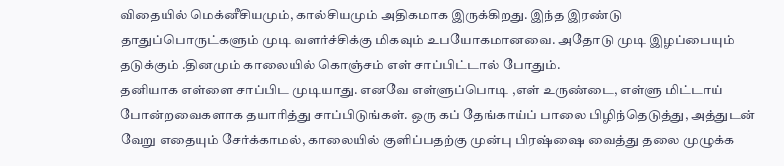விதையில் மெக்னீசியமும், கால்சியமும் அதிகமாக இருக்கிறது. இந்த இரண்டு தாதுப்பொருட்களும் முடி வளர்ச்சிக்கு மிகவும் உபயோகமானவை. அதோடு முடி இழப்பையும் தடுக்கும் .தினமும் காலையில் கொஞ்சம் எள் சாப்பிட்டால் போதும்.
தனியாக எள்ளை சாப்பிட முடியாது. எனவே எள்ளுப்பொடி ,எள் உருண்டை, எள்ளு மிட்டாய் போன்றவைகளாக தயாரித்து சாப்பிடுங்கள். ஒரு கப் தேங்காய்ப் பாலை பிழிந்தெடுத்து, அத்துடன் வேறு எதையும் சேர்க்காமல், காலையில் குளிப்பதற்கு முன்பு பிரஷ்ஷை வைத்து தலை முழுக்க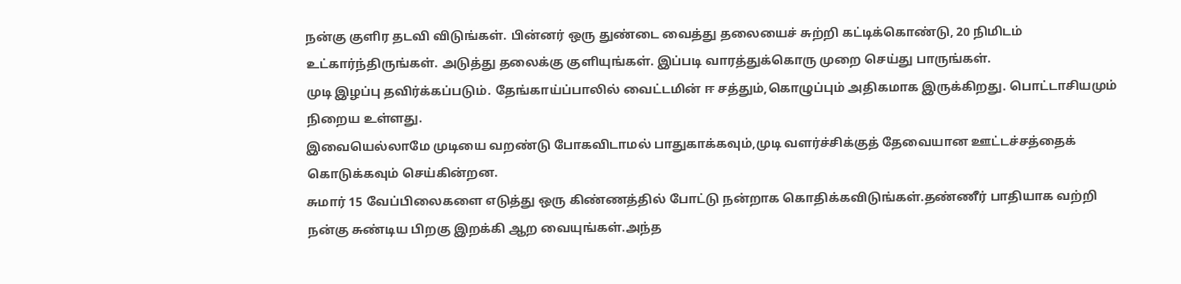நன்கு குளிர தடவி விடுங்கள். பின்னர் ஒரு துண்டை வைத்து தலையைச் சுற்றி கட்டிக்கொண்டு, 20 நிமிடம் உட்கார்ந்திருங்கள். அடுத்து தலைக்கு குளியுங்கள். இப்படி வாரத்துக்கொரு முறை செய்து பாருங்கள்.
முடி இழப்பு தவிர்க்கப்படும். தேங்காய்ப்பாலில் வைட்டமின் ஈ சத்தும்,கொழுப்பும் அதிகமாக இருக்கிறது. பொட்டாசியமும் நிறைய உள்ளது.
இவையெல்லாமே முடியை வறண்டு போகவிடாமல் பாதுகாக்கவும்,முடி வளர்ச்சிக்குத் தேவையான ஊட்டச்சத்தைக் கொடுக்கவும் செய்கின்றன.
சுமார் 15 வேப்பிலைகளை எடுத்து ஒரு கிண்ணத்தில் போட்டு நன்றாக கொதிக்கவிடுங்கள்.தண்ணீர் பாதியாக வற்றி நன்கு சுண்டிய பிறகு இறக்கி ஆற வையுங்கள்.அந்த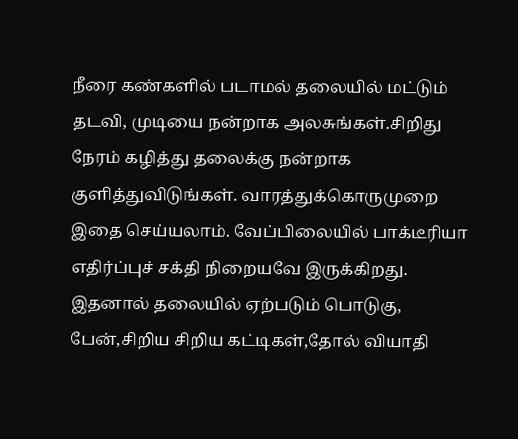நீரை கண்களில் படாமல் தலையில் மட்டும் தடவி, முடியை நன்றாக அலசுங்கள்.சிறிது நேரம் கழித்து தலைக்கு நன்றாக குளித்துவிடுங்கள். வாரத்துக்கொருமுறை இதை செய்யலாம். வேப்பிலையில் பாக்டீரியா எதிர்ப்புச் சக்தி நிறையவே இருக்கிறது. இதனால் தலையில் ஏற்படும் பொடுகு, பேன்,சிறிய சிறிய கட்டிகள்,தோல் வியாதி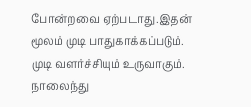போன்றவை ஏற்படாது.இதன் மூலம் முடி பாதுகாக்கப்படும். முடி வளர்ச்சியும் உருவாகும்.
நாலைந்து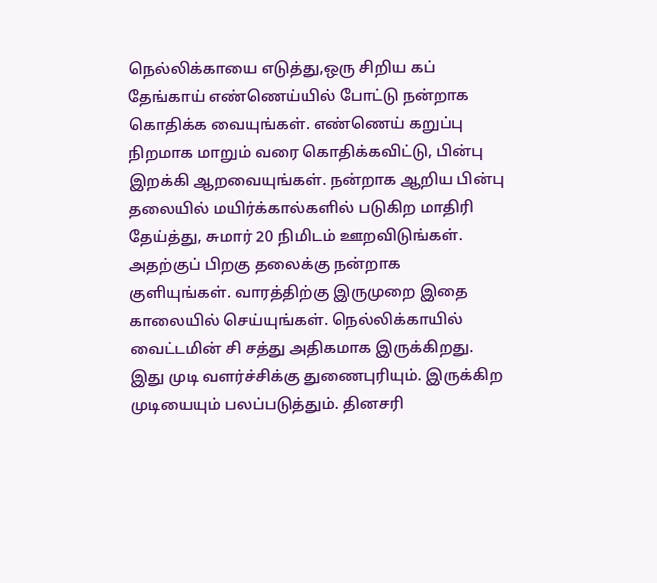நெல்லிக்காயை எடுத்து,ஒரு சிறிய கப் தேங்காய் எண்ணெய்யில் போட்டு நன்றாக கொதிக்க வையுங்கள். எண்ணெய் கறுப்பு நிறமாக மாறும் வரை கொதிக்கவிட்டு, பின்பு இறக்கி ஆறவையுங்கள். நன்றாக ஆறிய பின்பு தலையில் மயிர்க்கால்களில் படுகிற மாதிரி தேய்த்து, சுமார் 20 நிமிடம் ஊறவிடுங்கள். அதற்குப் பிறகு தலைக்கு நன்றாக குளியுங்கள். வாரத்திற்கு இருமுறை இதை காலையில் செய்யுங்கள். நெல்லிக்காயில் வைட்டமின் சி சத்து அதிகமாக இருக்கிறது. இது முடி வளர்ச்சிக்கு துணைபுரியும். இருக்கிற முடியையும் பலப்படுத்தும். தினசரி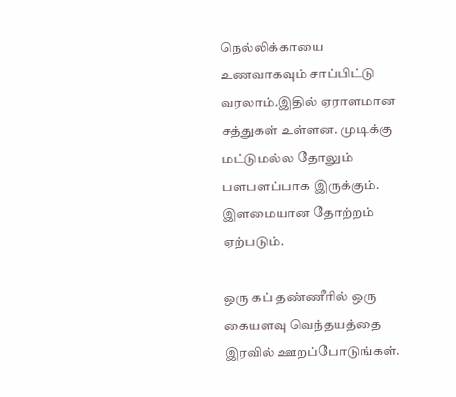நெல்லிக்காயை உணவாகவும் சாப்பிட்டு வரலாம்.இதில் ஏராளமான சத்துகள் உள்ளன‌. முடிக்கு மட்டுமல்ல தோலும் பளபளப்பாக இருக்கும். இளமையான தோற்றம் ஏற்படும்.

ஒரு கப் தண்ணீரில் ஒரு கையளவு வெந்தயத்தை இரவில் ஊறப்போடுங்கள்.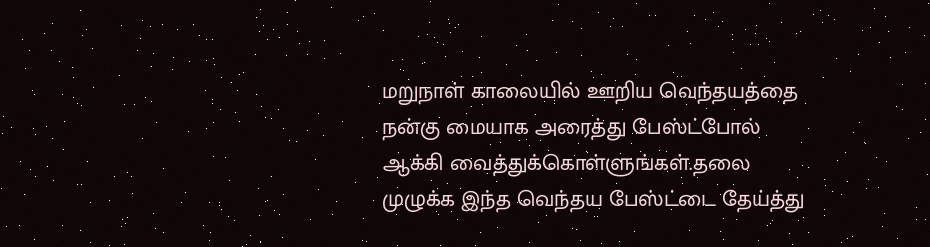மறுநாள் காலையில் ஊறிய வெந்தயத்தை நன்கு மையாக அரைத்து பேஸ்ட்போல் ஆக்கி வைத்துக்கொள்ளுங்கள்.தலை முழுக்க இந்த வெந்தய பேஸ்ட்டை தேய்த்து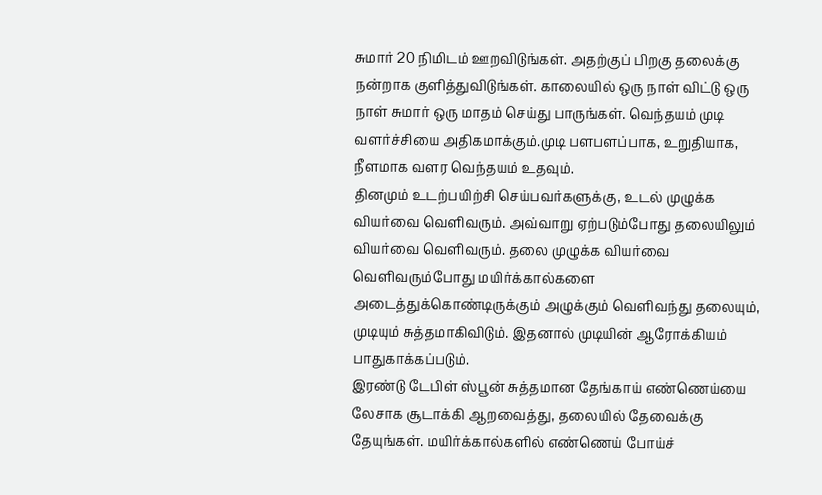சுமார் 20 நிமிடம் ஊறவிடுங்கள். அதற்குப் பிறகு தலைக்கு நன்றாக குளித்துவிடுங்கள். காலையில் ஒரு நாள் விட்டு ஒரு நாள் சுமார் ஒரு மாதம் செய்து பாருங்கள். வெந்தயம் முடி வளர்ச்சியை அதிகமாக்கும்.முடி பளபளப்பாக, உறுதியாக, நீளமாக வளர வெந்தயம் உதவும்.
தினமும் உடற்பயிற்சி செய்பவர்களுக்கு, உடல் முழுக்க வியர்வை வெளிவரும். அவ்வாறு ஏற்படும்போது தலையிலும் வியர்வை வெளிவரும். தலை முழுக்க வியர்வை வெளிவரும்போது மயிர்க்கால்களை அடைத்துக்கொண்டிருக்கும் அழுக்கும் வெளிவந்து தலையும், முடியும் சுத்தமாகிவிடும். இதனால் முடியின் ஆரோக்கியம் பாதுகாக்கப்படும்.
இரண்டு டேபிள் ஸ்பூன் சுத்தமான தேங்காய் எண்ணெய்யை லேசாக சூடாக்கி ஆறவைத்து, தலையில் தேவைக்கு தேயுங்கள். மயிர்க்கால்களில் எண்ணெய் போய்ச்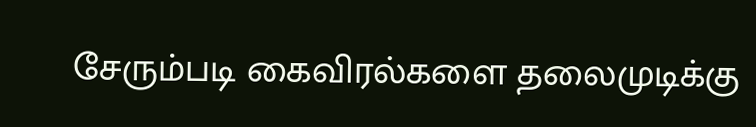சேரும்படி கைவிரல்களை தலைமுடிக்கு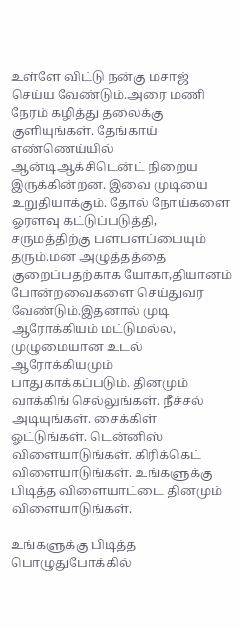உள்ளே விட்டு நன்கு மசாஜ் செய்ய வேண்டும்.அரை மணி நேரம் கழித்து தலைக்கு குளியுங்கள். தேங்காய் எண்ணெய்யில் ஆன்டிஆக்சிடென்ட் நிறைய இருக்கின்றன. இவை முடியை உறுதியாக்கும். தோல் நோய்களை ஓரளவு கட்டுப்படுத்தி, சருமத்திற்கு பளபளப்பையும் தரும்.மன அழுத்தத்தை குறைப்பதற்காக யோகா,தியானம் போன்றவைகளை செய்துவர வேண்டும்.இதனால் முடி ஆரோக்கியம் மட்டுமல்ல, முழுமையான உடல் ஆரோக்கியமும் பாதுகாக்கப்படும். தினமும் வாக்கிங் செல்லுங்கள். நீச்சல் அடியுங்கள். சைக்கிள் ஓட்டுங்கள். டென்னிஸ் விளையாடுங்கள். கிரிக்கெட் விளையாடுங்கள். உங்களுக்கு பிடித்த விளையாட்டை தினமும் விளையாடுங்கள்.

உங்களுக்கு பிடித்த பொழுதுபோக்கில்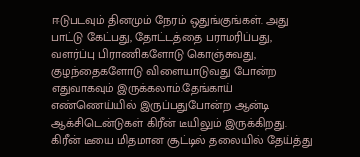ஈடுபடவும் தினமும் நேரம் ஒதுங்குங்கள். அது பாட்டு கேட்பது, தோட்டத்தை பராமரிப்பது, வளர்ப்பு பிராணிகளோடு கொஞ்சுவது, குழந்தைகளோடு விளையாடுவது போன்ற எதுவாகவும் இருக்கலாம்.தேங்காய் எண்ணெய்யில் இருப்பதுபோன்ற ஆன்டி ஆக்சிடென்டுகள் கிரீன் டீயிலும் இருக்கிறது. கிரீன் டீயை மிதமான சூட்டில் தலையில் தேய்த்து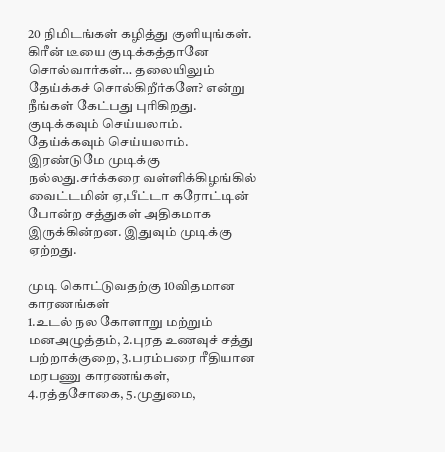20 நிமிடங்கள் கழித்து குளியுங்கள். கிரீன் டீயை குடிக்கத்தானே சொல்வார்கள்… தலையிலும் தேய்க்கச் சொல்கிறீர்களே? என்று நீங்கள் கேட்பது புரிகிறது. குடிக்கவும் செய்யலாம். தேய்க்கவும் செய்யலாம். இரண்டுமே முடிக்கு நல்லது.சர்க்கரை வள்ளிக்கிழங்கில் வைட்டமின் ஏ,பீட்டா கரோட்டின் போன்ற சத்துகள் அதிகமாக இருக்கின்றன. இதுவும் முடிக்கு ஏற்றது.

முடி கொட்டுவதற்கு 10விதமான காரணங்கள்
1.உடல் நல கோளாறு மற்றும் மனஅழுத்தம், 2.புரத உணவுச் சத்து பற்றாக்குறை, 3.பரம்பரை ரீதியான மரபணு காரணங்கள், 4.ரத்தசோகை, 5.முதுமை,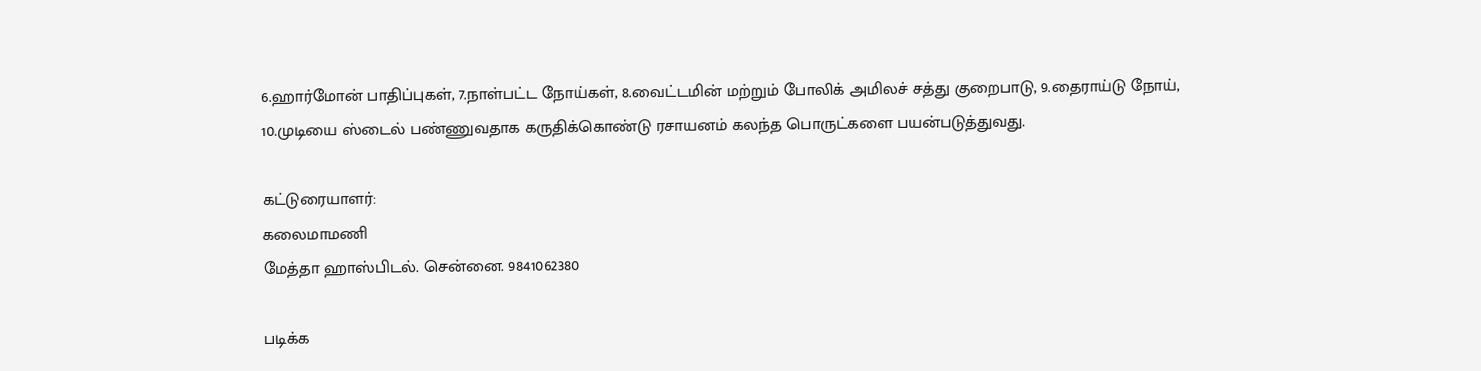6.ஹார்மோன் பாதிப்புகள், 7.நாள்பட்ட நோய்கள், 8.வைட்டமின் மற்றும் போலிக் அமிலச் சத்து குறைபாடு, 9.தைராய்டு நோய், 10.முடியை ஸ்டைல் பண்ணுவதாக கருதிக்கொண்டு ரசாயனம் கலந்த பொருட்களை பயன்படுத்துவது.

கட்டுரையாளர்:
கலைமாமணி
மேத்தா ஹாஸ்பிடல். சென்னை. 9841062380

படிக்க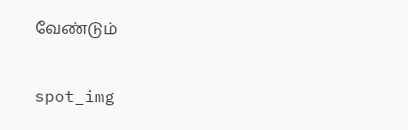வேண்டும்

spot_img